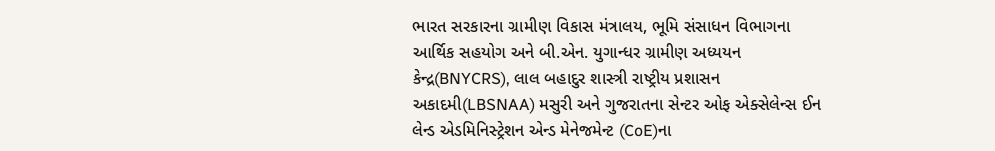ભારત સરકારના ગ્રામીણ વિકાસ મંત્રાલય, ભૂમિ સંસાધન વિભાગના આર્થિક સહયોગ અને બી.એન. યુગાન્ધર ગ્રામીણ અધ્યયન કેન્દ્ર(BNYCRS), લાલ બહાદુર શાસ્ત્રી રાષ્ટ્રીય પ્રશાસન અકાદમી(LBSNAA) મસુરી અને ગુજરાતના સેન્ટર ઓફ એક્સેલેન્સ ઈન લેન્ડ એડમિનિસ્ટ્રેશન એન્ડ મેનેજમેન્ટ (CoE)ના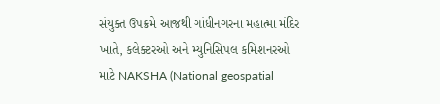સંયુક્ત ઉપક્રમે આજથી ગાંધીનગરના મહાત્મા મંદિર ખાતે, કલેક્ટરઓ અને મ્યુનિસિપલ કમિશનરઓ માટે NAKSHA (National geospatial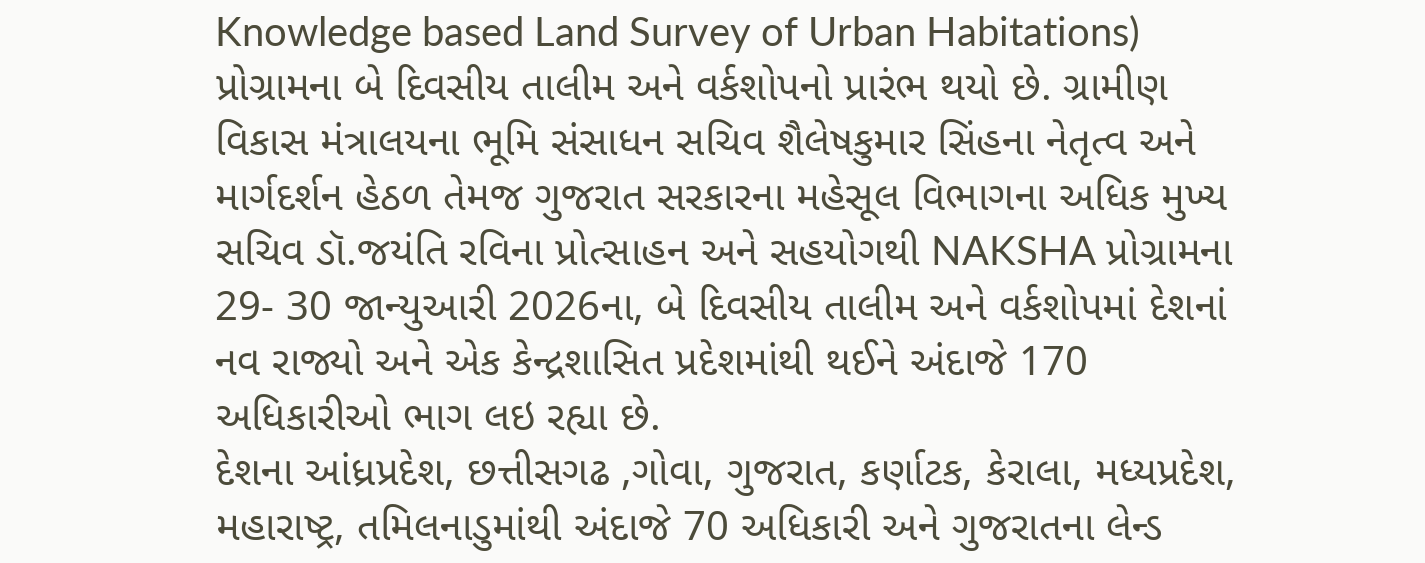Knowledge based Land Survey of Urban Habitations) પ્રોગ્રામના બે દિવસીય તાલીમ અને વર્કશોપનો પ્રારંભ થયો છે. ગ્રામીણ વિકાસ મંત્રાલયના ભૂમિ સંસાધન સચિવ શૈલેષકુમાર સિંહના નેતૃત્વ અને માર્ગદર્શન હેઠળ તેમજ ગુજરાત સરકારના મહેસૂલ વિભાગના અધિક મુખ્ય સચિવ ડૉ.જયંતિ રવિના પ્રોત્સાહન અને સહયોગથી NAKSHA પ્રોગ્રામના 29- 30 જાન્યુઆરી 2026ના, બે દિવસીય તાલીમ અને વર્કશોપમાં દેશનાં નવ રાજ્યો અને એક કેન્દ્રશાસિત પ્રદેશમાંથી થઈને અંદાજે 170 અધિકારીઓ ભાગ લઇ રહ્યા છે.
દેશના આંધ્રપ્રદેશ, છત્તીસગઢ ,ગોવા, ગુજરાત, કર્ણાટક, કેરાલા, મધ્યપ્રદેશ, મહારાષ્ટ્ર, તમિલનાડુમાંથી અંદાજે 70 અધિકારી અને ગુજરાતના લેન્ડ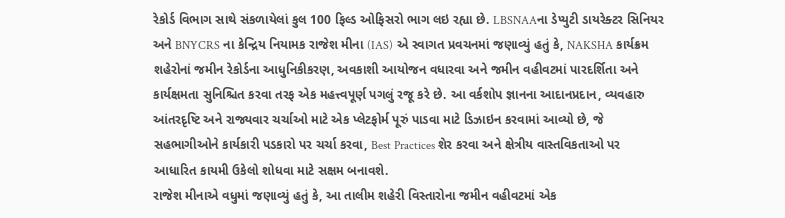રેકોર્ડ વિભાગ સાથે સંકળાયેલાં કુલ 100 ફિલ્ડ ઓફિસરો ભાગ લઇ રહ્યા છે. LBSNAAના ડેપ્યુટી ડાયરેક્ટર સિનિયર અને BNYCRS ના કેન્દ્રિય નિયામક રાજેશ મીના (IAS) એ સ્વાગત પ્રવચનમાં જણાવ્યું હતું કે, NAKSHA કાર્યક્રમ શહેરોનાં જમીન રેકોર્ડના આધુનિકીકરણ, અવકાશી આયોજન વધારવા અને જમીન વહીવટમાં પારદર્શિતા અને કાર્યક્ષમતા સુનિશ્ચિત કરવા તરફ એક મહત્ત્વપૂર્ણ પગલું રજૂ કરે છે. આ વર્કશોપ જ્ઞાનના આદાનપ્રદાન, વ્યવહારુ આંતરદૃષ્ટિ અને રાજ્યવાર ચર્ચાઓ માટે એક પ્લેટફોર્મ પૂરું પાડવા માટે ડિઝાઇન કરવામાં આવ્યો છે, જે સહભાગીઓને કાર્યકારી પડકારો પર ચર્ચા કરવા, Best Practices શેર કરવા અને ક્ષેત્રીય વાસ્તવિકતાઓ પર આધારિત કાયમી ઉકેલો શોધવા માટે સક્ષમ બનાવશે.
રાજેશ મીનાએ વધુમાં જણાવ્યું હતું કે, આ તાલીમ શહેરી વિસ્તારોના જમીન વહીવટમાં એક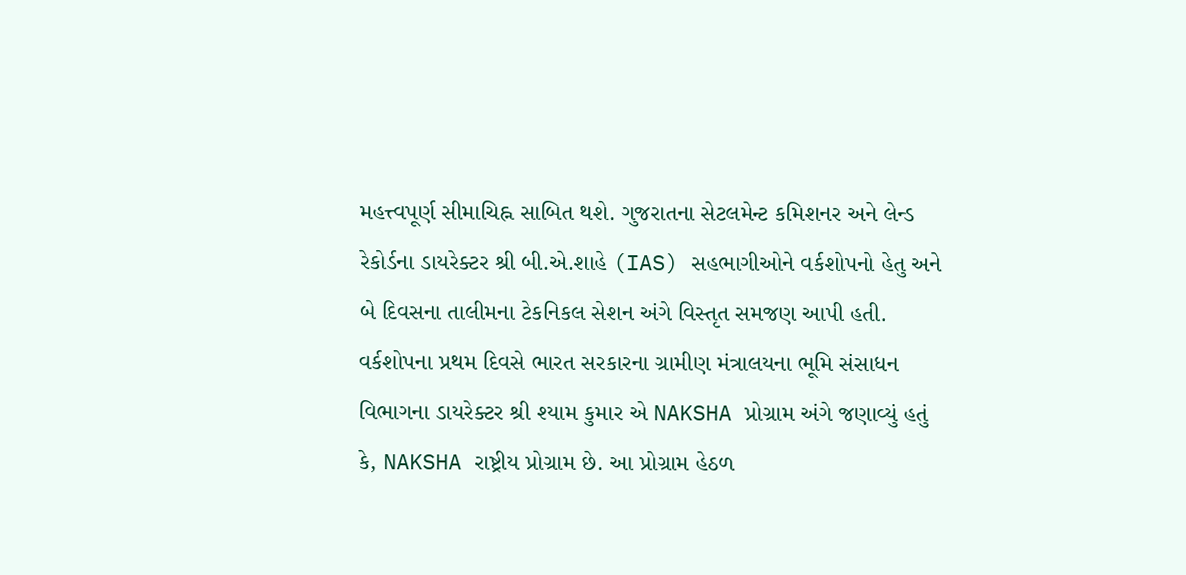મહત્ત્વપૂર્ણ સીમાચિહ્ન સાબિત થશે. ગુજરાતના સેટલમેન્ટ કમિશનર અને લેન્ડ રેકોર્ડના ડાયરેક્ટર શ્રી બી.એ.શાહે (IAS) સહભાગીઓને વર્કશોપનો હેતુ અને બે દિવસના તાલીમના ટેકનિકલ સેશન અંગે વિસ્તૃત સમજણ આપી હતી. વર્કશોપના પ્રથમ દિવસે ભારત સરકારના ગ્રામીણ મંત્રાલયના ભૂમિ સંસાધન વિભાગના ડાયરેક્ટર શ્રી શ્યામ કુમાર એ NAKSHA પ્રોગ્રામ અંગે જણાવ્યું હતું કે, NAKSHA રાષ્ટ્રીય પ્રોગ્રામ છે. આ પ્રોગ્રામ હેઠળ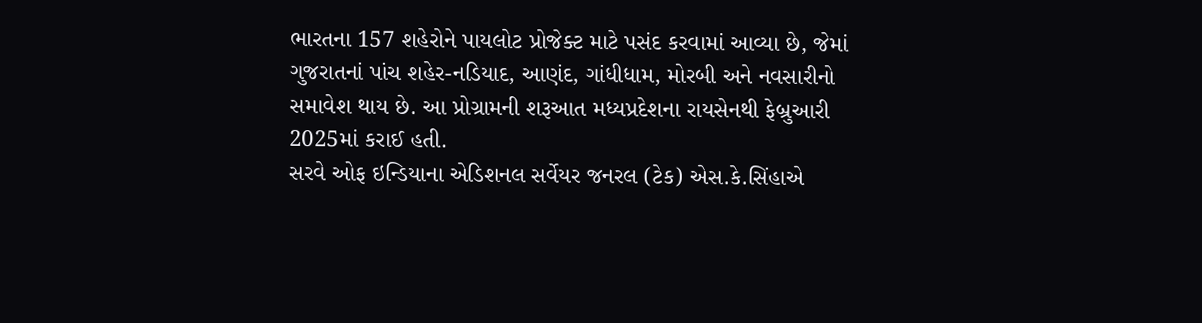ભારતના 157 શહેરોને પાયલોટ પ્રોજેક્ટ માટે પસંદ કરવામાં આવ્યા છે, જેમાં ગુજરાતનાં પાંચ શહેર-નડિયાદ, આણંદ, ગાંધીધામ, મોરબી અને નવસારીનો સમાવેશ થાય છે. આ પ્રોગ્રામની શરૂઆત મધ્યપ્રદેશના રાયસેનથી ફેબ્રુઆરી 2025માં કરાઈ હતી.
સરવે ઓફ ઇન્ડિયાના એડિશનલ સર્વેયર જનરલ (ટેક) એસ.કે.સિંહાએ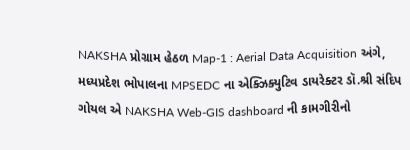NAKSHA પ્રોગ્રામ હેઠળ Map-1 : Aerial Data Acquisition અંગે, મધ્યપ્રદેશ ભોપાલના MPSEDC ના એક્ઝિક્યુટિવ ડાયરેક્ટર ડૉ.શ્રી સંદિપ ગોયલ એ NAKSHA Web-GIS dashboard ની કામગીરીનો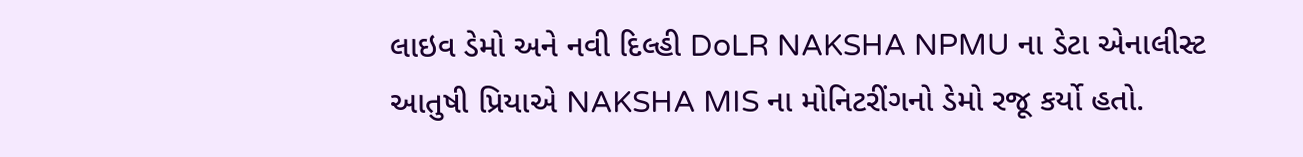લાઇવ ડેમો અને નવી દિલ્હી DoLR NAKSHA NPMU ના ડેટા એનાલીસ્ટ આતુષી પ્રિયાએ NAKSHA MIS ના મોનિટરીંગનો ડેમો રજૂ કર્યો હતો.